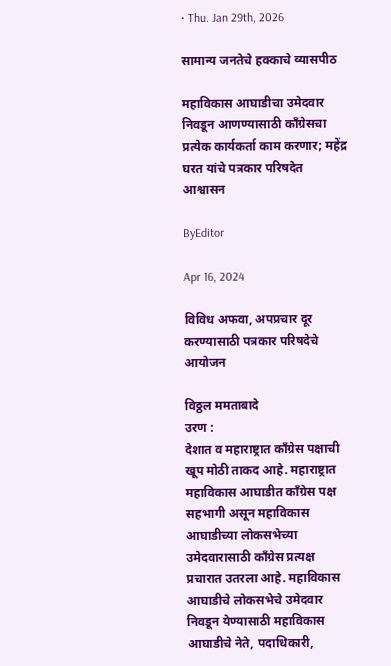• Thu. Jan 29th, 2026

सामान्य जनतेचे हक्काचे व्यासपीठ

महाविकास आघाडीचा उमेदवार निवडून आणण्यासाठी काँग्रेसचा प्रत्येक कार्यकर्ता काम करणार; महेंद्र घरत यांचे पत्रकार परिषदेत आश्वासन

ByEditor

Apr 16, 2024

विविध अफवा, अपप्रचार दूर करण्यासाठी पत्रकार परिषदेचे आयोजन

विठ्ठल ममताबादे
उरण :
देशात व महाराष्ट्रात काँग्रेस पक्षाची खूप मोठी ताकद आहे. महाराष्ट्रात महाविकास आघाडीत काँग्रेस पक्ष सहभागी असून महाविकास आघाडीच्या लोकसभेच्या उमेदवारासाठी काँग्रेस प्रत्यक्ष प्रचारात उतरला आहे. महाविकास आघाडीचे लोकसभेचे उमेदवार निवडून येण्यासाठी महाविकास आघाडीचे नेते, पदाधिकारी,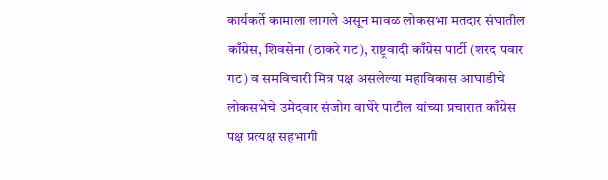कार्यकर्ते कामाला लागले असून मावळ लोकसभा मतदार संघातील काँग्रेस, शिवसेना (ठाकरे गट), राष्ट्रवादी काँग्रेस पार्टी (शरद पवार गट) व समविचारी मित्र पक्ष असलेल्या महाविकास आघाडीचे लोकसभेचे उमेदवार संजोग वाघेरे पाटील यांच्या प्रचारात काँग्रेस पक्ष प्रत्यक्ष सहभागी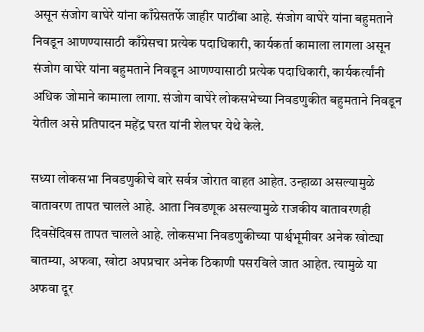असून संजोग वाघेरे यांना काँग्रेसतर्फे जाहीर पाठींबा आहे. संजोग वाघेरे यांना बहुमताने निवडून आणण्यासाठी काँग्रेसचा प्रत्येक पदाधिकारी, कार्यकर्ता कामाला लागला असून संजोग वाघेरे यांना बहुमताने निवडून आणण्यासाठी प्रत्येक पदाधिकारी, कार्यकर्त्यांनी अधिक जोमाने कामाला लागा. संजोग वाघेरे लोकसभेच्या निवडणुकीत बहुमताने निवडून येतील असे प्रतिपादन महेंद्र घरत यांनी शेलघर येथे केले.

सध्या लोकसभा निवडणुकीचे वारे सर्वत्र जोरात वाहत आहेत. उन्हाळा असल्यामुळे वातावरण तापत चालले आहे. आता निवडणूक असल्यामुळे राजकीय वातावरणही दिवसेंदिवस तापत चालले आहे. लोकसभा निवडणुकीच्या पार्श्वभूमीवर अनेक खोट्या बातम्या, अफवा, खोटा अपप्रचार अनेक ठिकाणी पसरविले जात आहेत. त्यामुळे या अफवा दूर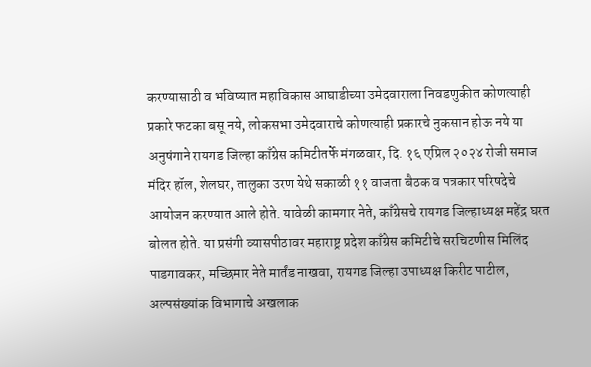करण्यासाठी व भविष्यात महाविकास आघाडीच्या उमेदवाराला निवडणुकीत कोणत्याही प्रकारे फटका बसू नये, लोकसभा उमेदवाराचे कोणत्याही प्रकारचे नुकसान होऊ नये या अनुषंगाने रायगड जिल्हा काँग्रेस कमिटीतर्फे मंगळवार, दि. १६ एप्रिल २०२४ रोजी समाज मंदिर हॉल, शेलघर, तालुका उरण येथे सकाळी ११ वाजता बैठक व पत्रकार परिषदेचे आयोजन करण्यात आले होते. यावेळी कामगार नेते, काँग्रेसचे रायगड जिल्हाध्यक्ष महेंद्र घरत बोलत होते. या प्रसंगी व्यासपीठावर महाराष्ट्र प्रदेश काँग्रेस कमिटीचे सरचिटणीस मिलिंद पाडगावकर, मच्छिमार नेते मार्तंड नाखवा, रायगड जिल्हा उपाध्यक्ष किरीट पाटील, अल्पसंख्यांक विभागाचे अखलाक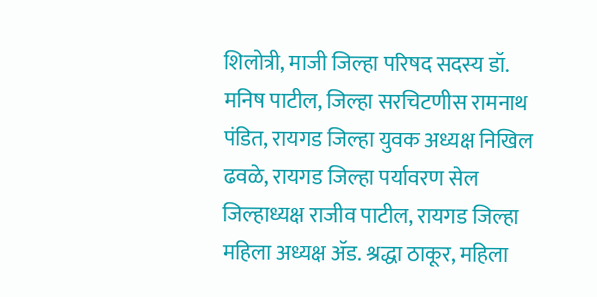शिलोत्री, माजी जिल्हा परिषद सदस्य डॉ. मनिष पाटील, जिल्हा सरचिटणीस रामनाथ पंडित, रायगड जिल्हा युवक अध्यक्ष निखिल ढवळे, रायगड जिल्हा पर्यावरण सेल जिल्हाध्यक्ष राजीव पाटील, रायगड जिल्हा महिला अध्यक्ष ॲड. श्रद्धा ठाकूर, महिला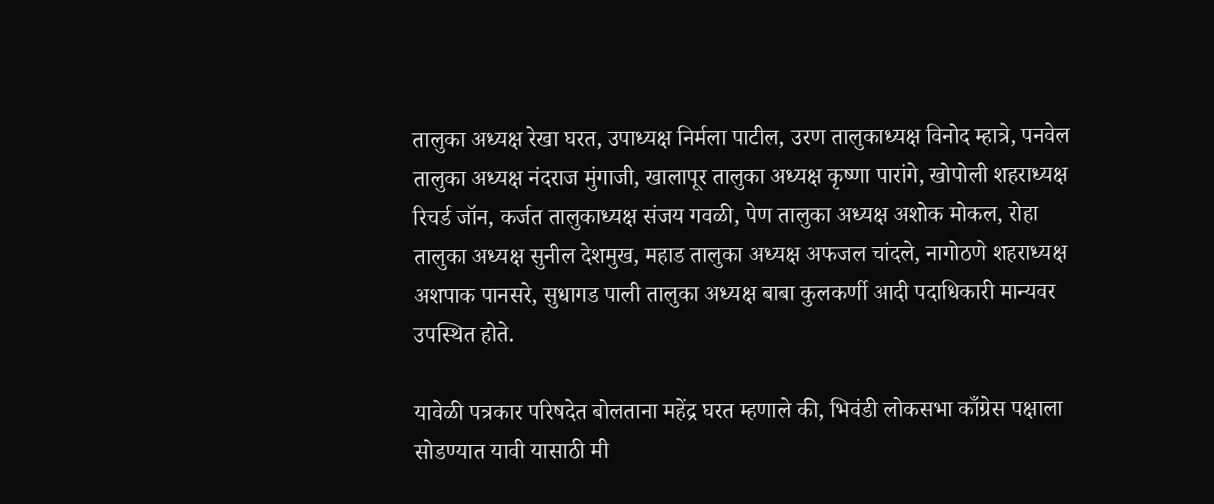तालुका अध्यक्ष रेखा घरत, उपाध्यक्ष निर्मला पाटील, उरण तालुकाध्यक्ष विनोद म्हात्रे, पनवेल तालुका अध्यक्ष नंदराज मुंगाजी, खालापूर तालुका अध्यक्ष कृष्णा पारांगे, खोपोली शहराध्यक्ष रिचर्ड जॉन, कर्जत तालुकाध्यक्ष संजय गवळी, पेण तालुका अध्यक्ष अशोक मोकल, रोहा तालुका अध्यक्ष सुनील देशमुख, महाड तालुका अध्यक्ष अफजल चांदले, नागोठणे शहराध्यक्ष अशपाक पानसरे, सुधागड पाली तालुका अध्यक्ष बाबा कुलकर्णी आदी पदाधिकारी मान्यवर उपस्थित होते.

यावेळी पत्रकार परिषदेत बोलताना महेंद्र घरत म्हणाले की, भिवंडी लोकसभा काँग्रेस पक्षाला सोडण्यात यावी यासाठी मी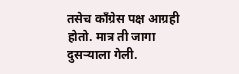तसेच काँग्रेस पक्ष आग्रही होतो. मात्र ती जागा दुसऱ्याला गेली.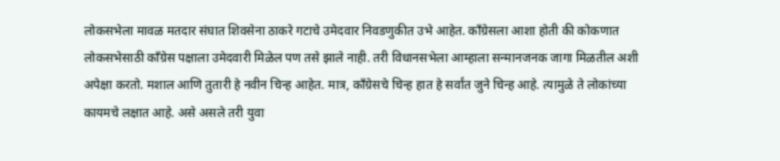लोकसभेला मावळ मतदार संघात शिवसेना ठाकरे गटाचे उमेदवार निवडणुकीत उभे आहेत. काँग्रेसला आशा होती की कोकणात लोकसभेसाठी काँग्रेस पक्षाला उमेदवारी मिळेल पण तसे झाले नाही. तरी विधानसभेला आम्हाला सन्मानजनक जागा मिळतील अशी अपेक्षा करतो. मशाल आणि तुतारी हे नवीन चिन्ह आहेत. मात्र, काँग्रेसचे चिन्ह हात हे सर्वांत जुने चिन्ह आहे. त्यामुळे ते लोकांच्या कायमचे लक्षात आहे. असे असले तरी युवा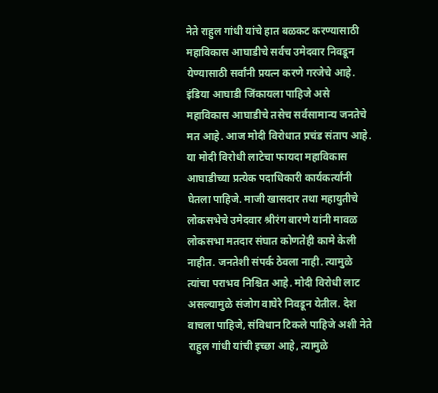नेते राहुल गांधी यांचे हात बळकट करण्यासाठी महाविकास आघाडीचे सर्वच उमेदवार निवडून येण्यासाठी सर्वांनी प्रयत्न करणे गरजेचे आहे. इंडिया आघाडी जिंकायला पाहिजे असे महाविकास आघाडीचे तसेच सर्वसामान्य जनतेचे मत आहे. आज मोदी विरोधात प्रचंड संताप आहे. या मोदी विरोधी लाटेचा फायदा महाविकास आघाडीच्या प्रत्येक पदाधिकारी कार्यकर्त्यांनी घेतला पाहिजे. माजी खासदार तथा महायुतीचे लोकसभेचे उमेदवार श्रीरंग बारणे यांनी मावळ लोकसभा मतदार संघात कोणतेही कामे केली नाहीत. जनतेशी संपर्क ठेवला नाही. त्यामुळे त्यांचा पराभव निश्चित आहे. मोदी विरोधी लाट असल्यामुळे संजोग वाघेरे निवडून येतील. देश वाचला पाहिजे, संविधान टिकले पाहिजे अशी नेते राहुल गांधी यांची इच्छा आहे, त्यामुळे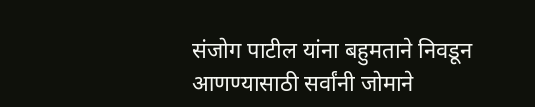संजोग पाटील यांना बहुमताने निवडून आणण्यासाठी सर्वांनी जोमाने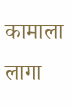कामाला लागा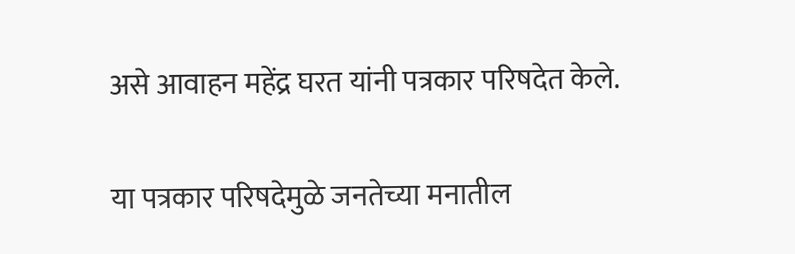असे आवाहन महेंद्र घरत यांनी पत्रकार परिषदेत केले.

या पत्रकार परिषदेमुळे जनतेच्या मनातील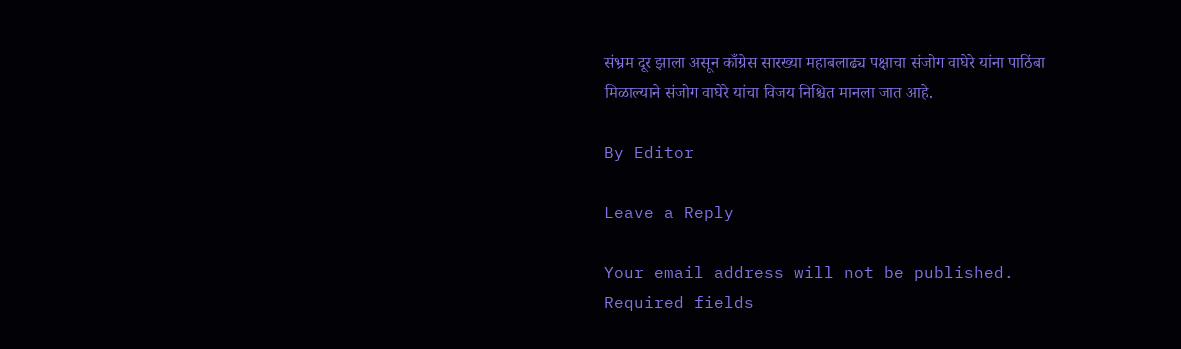संभ्रम दूर झाला असून काँग्रेस सारख्या महाबलाढ्य पक्षाचा संजोग वाघेरे यांना पाठिंबा मिळाल्याने संजोग वाघेरे यांचा विजय निश्चित मानला जात आहे.

By Editor

Leave a Reply

Your email address will not be published. Required fields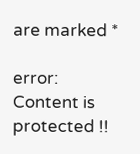are marked *

error: Content is protected !!